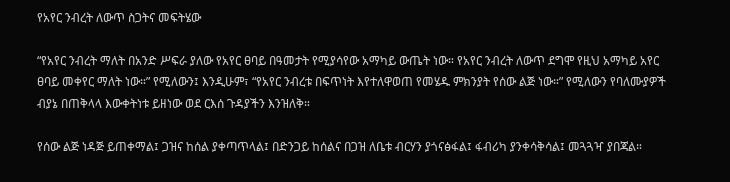የአየር ንብረት ለውጥ ስጋትና መፍትሄው

“የአየር ንብረት ማለት በአንድ ሥፍራ ያለው የአየር ፀባይ በዓመታት የሚያሳየው አማካይ ውጤት ነው። የአየር ንብረት ለውጥ ደግሞ የዚህ አማካይ አየር ፀባይ መቀየር ማለት ነው።” የሚለውን፤ እንዲሁም፣ “የአየር ንብረቱ በፍጥነት እየተለዋወጠ የመሄዱ ምክንያት የሰው ልጅ ነው።” የሚለውን የባለሙያዎች ብያኔ በጠቅላላ እውቀትነቱ ይዘነው ወደ ርእሰ ጉዳያችን እንዝለቅ።

የሰው ልጅ ነዳጅ ይጠቀማል፤ ጋዝና ከሰል ያቀጣጥላል፤ በድንጋይ ከሰልና በጋዝ ለቤቱ ብርሃን ያጎናፅፋል፤ ፋብሪካ ያንቀሳቅሳል፤ መጓጓዣ ያበጃል።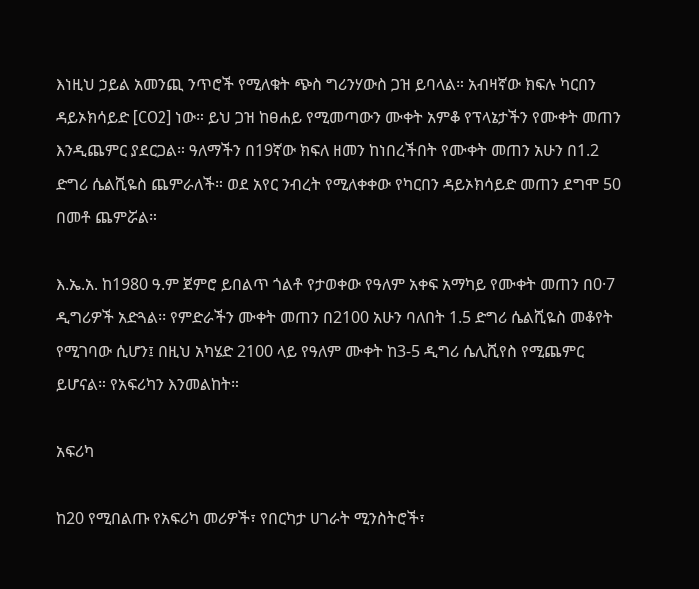እነዚህ ኃይል አመንጪ ንጥሮች የሚለቁት ጭስ ግሪንሃውስ ጋዝ ይባላል። አብዛኛው ክፍሉ ካርበን ዳይኦክሳይድ [CO2] ነው። ይህ ጋዝ ከፀሐይ የሚመጣውን ሙቀት አምቆ የፕላኔታችን የሙቀት መጠን እንዲጨምር ያደርጋል። ዓለማችን በ19ኛው ክፍለ ዘመን ከነበረችበት የሙቀት መጠን አሁን በ1.2 ድግሪ ሴልሺዬስ ጨምራለች። ወደ አየር ንብረት የሚለቀቀው የካርበን ዳይኦክሳይድ መጠን ደግሞ 50 በመቶ ጨምሯል።

እ.ኤ.አ. ከ1980 ዓ.ም ጀምሮ ይበልጥ ጎልቶ የታወቀው የዓለም አቀፍ አማካይ የሙቀት መጠን በ0·7 ዲግሪዎች አድጓል፡፡ የምድራችን ሙቀት መጠን በ2100 አሁን ባለበት 1.5 ድግሪ ሴልሺዬስ መቆየት የሚገባው ሲሆን፤ በዚህ አካሄድ 2100 ላይ የዓለም ሙቀት ከ3-5 ዲግሪ ሴሊሺየስ የሚጨምር ይሆናል። የአፍሪካን እንመልከት።

አፍሪካ

ከ20 የሚበልጡ የአፍሪካ መሪዎች፣ የበርካታ ሀገራት ሚንስትሮች፣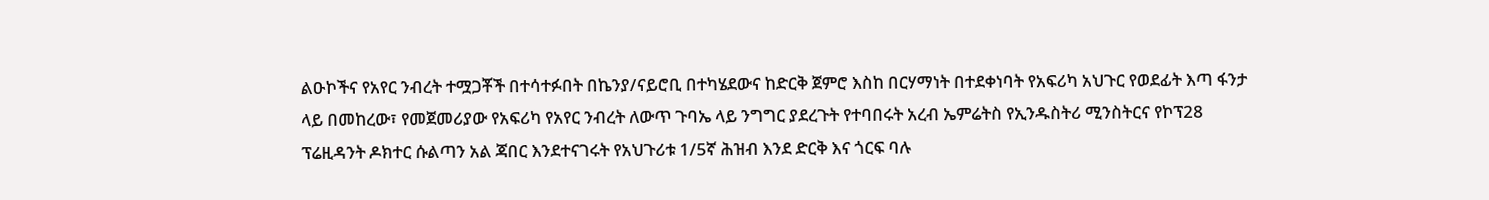ልዑኮችና የአየር ንብረት ተሟጋቾች በተሳተፉበት በኬንያ/ናይሮቢ በተካሄደውና ከድርቅ ጀምሮ እስከ በርሃማነት በተደቀነባት የአፍሪካ አህጉር የወደፊት እጣ ፋንታ ላይ በመከረው፣ የመጀመሪያው የአፍሪካ የአየር ንብረት ለውጥ ጉባኤ ላይ ንግግር ያደረጉት የተባበሩት አረብ ኤምሬትስ የኢንዱስትሪ ሚንስትርና የኮፕ28 ፕሬዚዳንት ዶክተር ሱልጣን አል ጃበር እንደተናገሩት የአህጉሪቱ 1/5ኛ ሕዝብ እንደ ድርቅ እና ጎርፍ ባሉ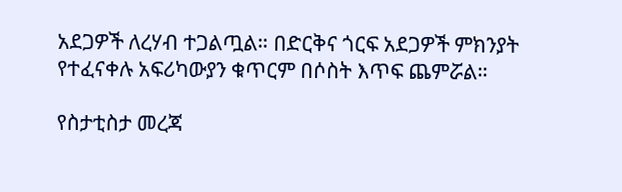አደጋዎች ለረሃብ ተጋልጧል። በድርቅና ጎርፍ አደጋዎች ምክንያት የተፈናቀሉ አፍሪካውያን ቁጥርም በሶስት እጥፍ ጨምሯል።

የስታቲስታ መረጃ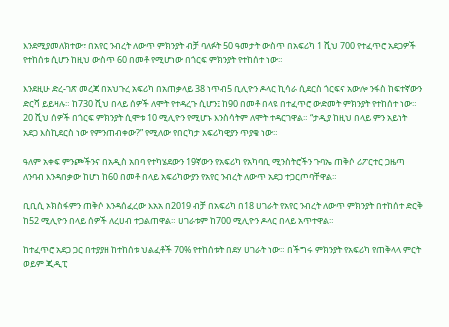እንደሚያመለክተው፣ በአየር ንብረት ለውጥ ምክንያት ብቻ ባለፉት 50 ዓመታት ውስጥ በአፍሪካ 1 ሺህ 700 የተፈጥሮ አደጋዎች የተከሰቱ ሲሆን ከዚህ ውስጥ 60 በመቶ የሚሆነው በጎርፍ ምክንያት የተከሰተ ነው።

እንደዚሁ ድረ-ገጽ መረጃ በአህጉረ አፍሪካ በአጠቃላይ 38 ነጥብ5 ቢሊዮን ዶላር ኪሳራ ሲደርስ ጎርፍና አውሎ ንፋስ ከፍተኛውን ድርሻ ይይዛሉ። ከ730 ሺህ በላይ ሰዎች ለሞት የተዳረጉ ሲሆን፤ ከ90 በመቶ በላዩ በተፈጥሮ ውድመት ምክንያት የተከሰተ ነው። 20 ሺህ ሰዎች በጎርፍ ምክንያት ሲሞቱ 10 ሚሊዮን የሚሆኑ እንስሳትም ለሞት ተዳርገዋል። “ታዲያ ከዚህ በላይ ምን አይነት አደጋ እስኪደርስ ነው የምንጠብቀው?” የሚለው የበርካታ አፍሪካዊያን ጥያቄ ነው።

ዓለም አቀፍ ምንጮችንና በአዲስ አበባ የተካሄደውን 19ኛውን የአፍሪካ የአካባቢ ሚንስትሮችን ጉባኤ ጠቅሶ ሪፖርተር ጋዜጣ ለንባብ እንዳበቃው ከሆነ ከ60 በመቶ በላይ አፍሪካውያን የአየር ንብረት ለውጥ አደጋ ተጋርጦባቸዋል።

ቢቢሲ ኦክስፋምን ጠቅሶ እንዳሰፈረው እአአ በ2019 ብቻ በአፍሪካ በ18 ሀገራት የአየር ንብረት ለውጥ ምክንያት በተከሰተ ድርቅ ከ52 ሚሊዮን በላይ ሰዎች ለረሀብ ተጋልጠዋል። ሀገራቱም ከ700 ሚሊዮን ዶላር በላይ አጥተዋል።

ከተፈጥሮ አደጋ ጋር በተያያዘ ከተከሰቱ ህልፈቶች 70% የተከሰቱት በደሃ ሀገራት ነው። በችግሩ ምክንያት የአፍሪካ የጠቅላላ ምርት ወይም ጂዲፒ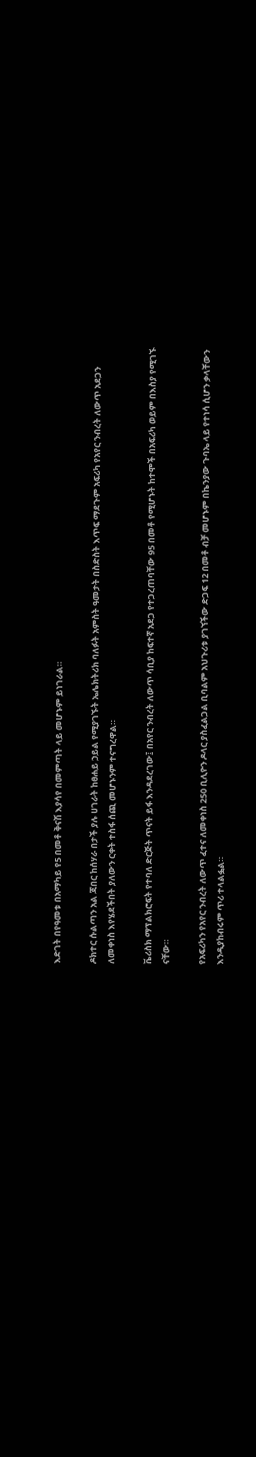እድገት በየዓመቱ በአማካይ የ5 በመቶ ቅናሽ እያሳየ በመምጣት ላይ መሆኑም ይነገራል።

ዶክተር ሱልጣን አል ጃበር ከሰሃራ በታች ያሉ ሀገራት ከፀሐይ ኃይል የሚያገኙት ኤሌክትሪክ ባለፉት አምስት ዓመታት በስድስት እጥፍ ማደጉም አፍሪካ የአየር ንብረት ለውጥ አደጋን ለመቀነስ እየሄደችበት ያለውን ርቀት ተስፋ ሰጪ መሆኑንም ተናግረዋል።

ቬሪስክ ማፕልክሮፍት የተባለ ድርጅት ጥናት ይፋ እንዳደረገው፤ በአየር ንብረት ለውጥ ሳቢያ ከፍተኛ አደጋ የተጋረጠባቸው 95 በመቶ የሚሆኑት ከተሞች በአፍሪካ ወይም በእስያ የሚገኙ ናቸው።

የአፍሪካን የአየር ንብረት ለውጥ ፈተና ለመቀነስ 250 ቢሊዮን ዶላር ያስፈልጋል ቢባልም አህጉሪቱ ያገኘችው ድጋፍ 12 በመቶ ብቻ መሆኑም በኬንያው ጉባኤ ላይ የተነሳ ሲሆን ቃላቸውን እንዲያከብሩም ጥሪ ተላልፏል።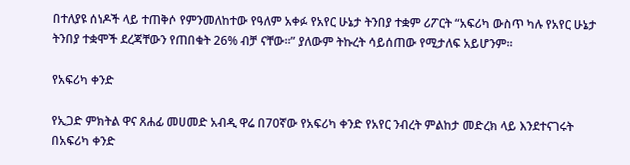በተለያዩ ሰነዶች ላይ ተጠቅሶ የምንመለከተው የዓለም አቀፉ የአየር ሁኔታ ትንበያ ተቋም ሪፖርት “አፍሪካ ውስጥ ካሉ የአየር ሁኔታ ትንበያ ተቋሞች ደረጃቸውን የጠበቁት 26% ብቻ ናቸው።” ያለውም ትኩረት ሳይሰጠው የሚታለፍ አይሆንም።

የአፍሪካ ቀንድ

የኢጋድ ምክትል ዋና ጸሐፊ መሀመድ አብዲ ዋሬ በ70ኛው የአፍሪካ ቀንድ የአየር ንብረት ምልከታ መድረክ ላይ እንደተናገሩት በአፍሪካ ቀንድ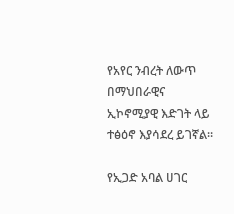የአየር ንብረት ለውጥ በማህበራዊና ኢኮኖሚያዊ እድገት ላይ ተፅዕኖ እያሳደረ ይገኛል።

የኢጋድ አባል ሀገር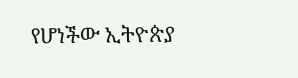የሆነችው ኢትዮጵያ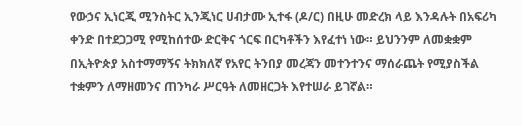የውኃና ኢነርጂ ሚንስትር ኢንጂነር ሀብታሙ ኢተፋ (ዶ/ር) በዚሁ መድረክ ላይ እንዳሉት በአፍሪካ ቀንድ በተደጋጋሚ የሚከሰተው ድርቅና ጎርፍ በርካቶችን እየፈተነ ነው። ይህንንም ለመቋቋም በኢትዮጵያ አስተማማኝና ትክክለኛ የአየር ትንበያ መረጃን መተንተንና ማሰራጨት የሚያስችል ተቋምን ለማዘመንና ጠንካራ ሥርዓት ለመዘርጋት እየተሠራ ይገኛል።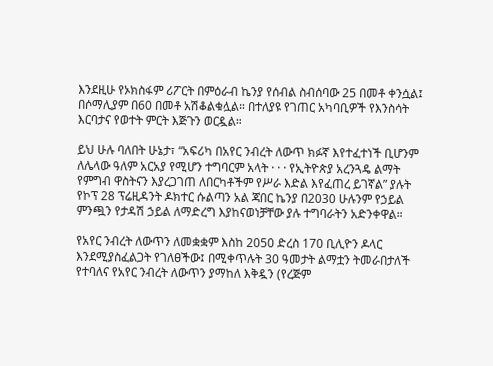እንደዚሁ የኦክስፋም ሪፖርት በምዕራብ ኬንያ የሰብል ስብሰባው 25 በመቶ ቀንሷል፤ በሶማሊያም በ60 በመቶ አሽቆልቁሏል። በተለያዩ የገጠር አካባቢዎች የእንስሳት እርባታና የወተት ምርት እጅጉን ወርዷል።

ይህ ሁሉ ባለበት ሁኔታ፣ “አፍሪካ በአየር ንብረት ለውጥ ክፉኛ እየተፈተነች ቢሆንም ለሌላው ዓለም አርአያ የሚሆን ተግባርም አላት · · · የኢትዮጵያ አረንጓዴ ልማት የምግብ ዋስትናን እያረጋገጠ ለበርካቶችም የሥራ እድል እየፈጠረ ይገኛል” ያሉት የኮፕ 28 ፕሬዚዳንት ዶክተር ሱልጣን አል ጃበር ኬንያ በ2030 ሁሉንም የኃይል ምንጯን የታዳሽ ኃይል ለማድረግ እያከናወነቻቸው ያሉ ተግባራትን አድንቀዋል።

የአየር ንብረት ለውጥን ለመቋቋም እስከ 2050 ድረስ 170 ቢሊዮን ዶላር እንደሚያስፈልጋት የገለፀችው፤ በሚቀጥሉት 30 ዓመታት ልማቷን ትመራበታለች የተባለና የአየር ንብረት ለውጥን ያማከለ እቅዷን (የረጅም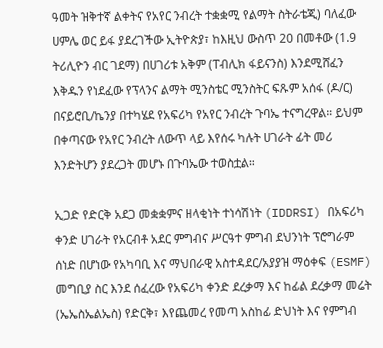ዓመት ዝቅተኛ ልቀትና የአየር ንብረት ተቋቋሚ የልማት ስትራቴጂ) ባለፈው ሀምሌ ወር ይፋ ያደረገችው ኢትዮጵያ፣ ከእዚህ ውስጥ 20 በመቶው (1.9 ትሪሊዮን ብር ገደማ) በሀገሪቱ አቅም (ፐብሊክ ፋይናንስ) እንደሚሸፈን እቅዱን የነደፈው የፕላንና ልማት ሚንስቴር ሚንስትር ፍጹም አሰፋ (ዶ/ር) በናይሮቢ/ኬንያ በተካሄደ የአፍሪካ የአየር ንብረት ጉባኤ ተናግረዋል። ይህም በቀጣናው የአየር ንብረት ለውጥ ላይ እየሰሩ ካሉት ሀገራት ፊት መሪ እንድትሆን ያደረጋት መሆኑ በጉባኤው ተወስቷል።

ኢጋድ የድርቅ አደጋ መቋቋምና ዘላቂነት ተነሳሽነት (IDDRSI) በአፍሪካ ቀንድ ሀገራት የአርብቶ አደር ምግብና ሥርዓተ ምግብ ደህንነት ፕሮግራም ሰነድ በሆነው የአካባቢ እና ማህበራዊ አስተዳደር/አያያዝ ማዕቀፍ (ESMF) መግቢያ ስር እንደ ሰፈረው የአፍሪካ ቀንድ ደረቃማ እና ከፊል ደረቃማ መሬት (ኤኤስኤልኤስ) የድርቅ፣ እየጨመረ የመጣ አስከፊ ድህነት እና የምግብ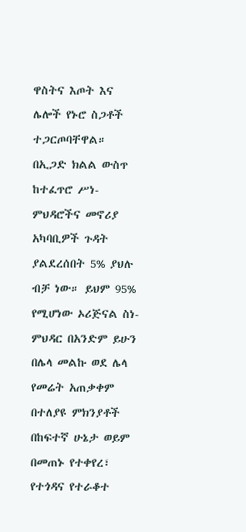ዋስትና እጦት እና ሌሎች የኑሮ ስጋቶች ተጋርጦባቸዋል። በኢጋድ ክልል ውስጥ ከተፈጥሮ ሥነ-ምህዳሮችና መኖሪያ አካባቢዎች ጉዳት ያልደረሰበት 5% ያህሉ ብቻ ነው። ይህም 95% የሚሆነው ኦሪጅናል ስነ-ምህዳር በአንድም ይሁን በሌላ መልኩ ወደ ሌላ የመሬት አጠቃቀም በተለያዩ ምክንያቶች በከፍተኛ ሁኔታ ወይም በመጠኑ የተቀየረ፣ የተጎዳና የተራቆተ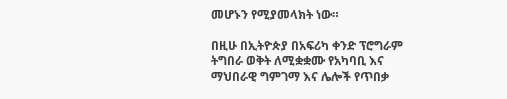መሆኑን የሚያመላክት ነው።

በዚሁ በኢትዮጵያ በአፍሪካ ቀንድ ፕሮግራም ትግበራ ወቅት ለሚቋቋሙ የአካባቢ እና ማህበራዊ ግምገማ እና ሌሎች የጥበቃ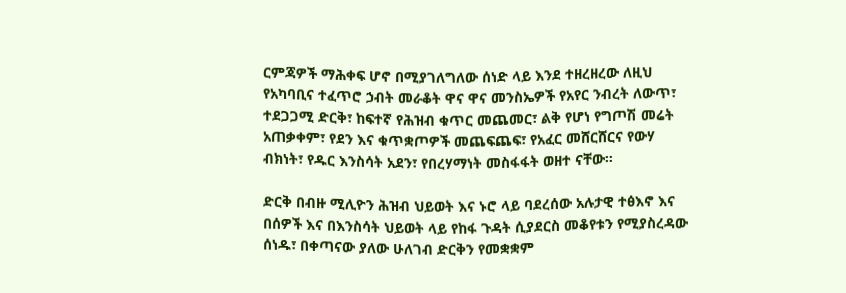ርምጃዎች ማሕቀፍ ሆኖ በሚያገለግለው ሰነድ ላይ እንደ ተዘረዘረው ለዚህ የአካባቢና ተፈጥሮ ኃብት መራቆት ዋና ዋና መንስኤዎች የአየር ንብረት ለውጥ፣ ተደጋጋሚ ድርቅ፣ ከፍተኛ የሕዝብ ቁጥር መጨመር፣ ልቅ የሆነ የግጦሽ መሬት አጠቃቀም፣ የደን እና ቁጥቋጦዎች መጨፍጨፍ፣ የአፈር መሸርሸርና የውሃ ብክነት፣ የዱር እንስሳት አደን፣ የበረሃማነት መስፋፋት ወዘተ ናቸው።

ድርቅ በብዙ ሚሊዮን ሕዝብ ህይወት እና ኑሮ ላይ ባደረሰው አሉታዊ ተፅእኖ እና በሰዎች እና በእንስሳት ህይወት ላይ የከፋ ጉዳት ሲያደርስ መቆየቱን የሚያስረዳው ሰነዱ፣ በቀጣናው ያለው ሁለገብ ድርቅን የመቋቋም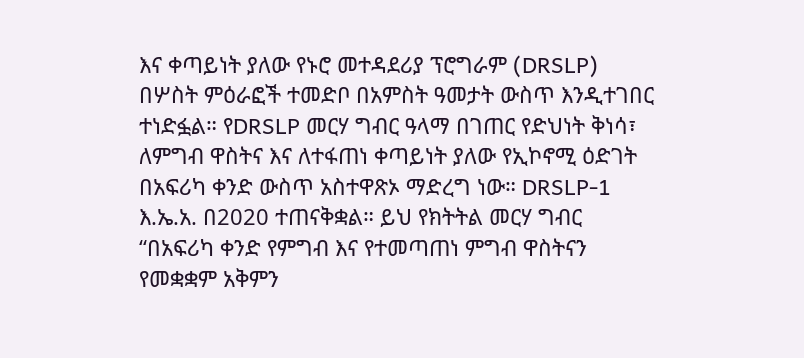እና ቀጣይነት ያለው የኑሮ መተዳደሪያ ፕሮግራም (DRSLP) በሦስት ምዕራፎች ተመድቦ በአምስት ዓመታት ውስጥ እንዲተገበር ተነድፏል። የDRSLP መርሃ ግብር ዓላማ በገጠር የድህነት ቅነሳ፣ ለምግብ ዋስትና እና ለተፋጠነ ቀጣይነት ያለው የኢኮኖሚ ዕድገት በአፍሪካ ቀንድ ውስጥ አስተዋጽኦ ማድረግ ነው። DRSLP-1 እ.ኤ.አ. በ2020 ተጠናቅቋል። ይህ የክትትል መርሃ ግብር “በአፍሪካ ቀንድ የምግብ እና የተመጣጠነ ምግብ ዋስትናን የመቋቋም አቅምን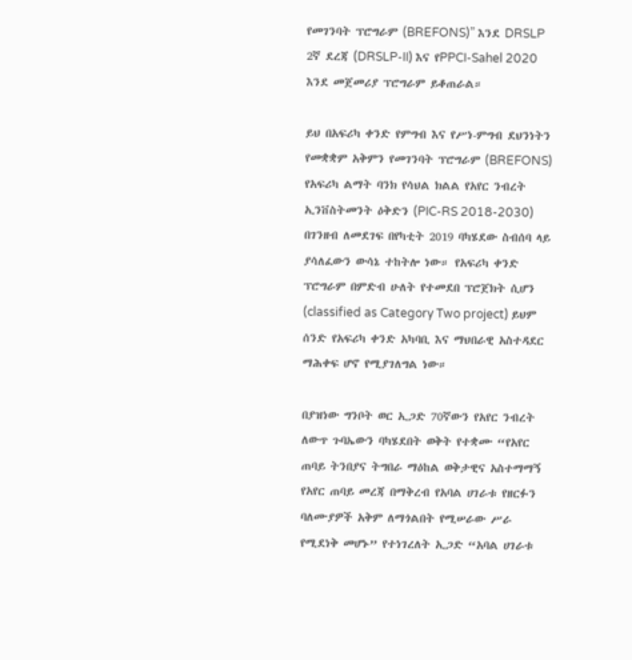የመገንባት ፕሮግራም (BREFONS)” እንደ DRSLP 2ኛ ደረጃ (DRSLP-II) እና የPPCI-Sahel 2020 እንደ መጀመሪያ ፕሮግራም ይቆጠራል።

ይህ በአፍሪካ ቀንድ የምግብ እና የሥነ-ምግብ ደህንነትን የመቋቋም አቅምን የመገንባት ፕሮግራም (BREFONS) የአፍሪካ ልማት ባንክ የሳህል ክልል የአየር ንብረት ኢንቨስትመንት ዕቅድን (PIC-RS 2018-2030) በገንዘብ ለመደገፍ በየካቲት 2019 ባካሄደው ስብሰባ ላይ ያሳለፈውን ውሳኔ ተከትሎ ነው። የአፍሪካ ቀንድ ፕሮግራም በምድብ ሁለት የተመደበ ፕሮጀክት ሲሆን (classified as Category Two project) ይህም ሰንድ የአፍሪካ ቀንድ አካባቢ እና ማህበራዊ አስተዳደር ማሕቀፍ ሆኖ የሚያገለግል ነው።

በያዝነው ግንቦት ወር ኢጋድ 70ኛውን የአየር ንብረት ለውጥ ጉባኤውን ባካሄደበት ወቅት የተቋሙ “የአየር ጠባይ ትንበያና ትግበራ ማዕከል ወቅታዊና አስተማማኝ የአየር ጠባይ መረጃ በማቅረብ የአባል ሀገራቱ የዘርፉን ባለሙያዎች አቅም ለማጎልበት የሚሠራው ሥራ የሚደነቅ መሆኑ” የተነገረለት ኢጋድ “አባል ሀገራቱ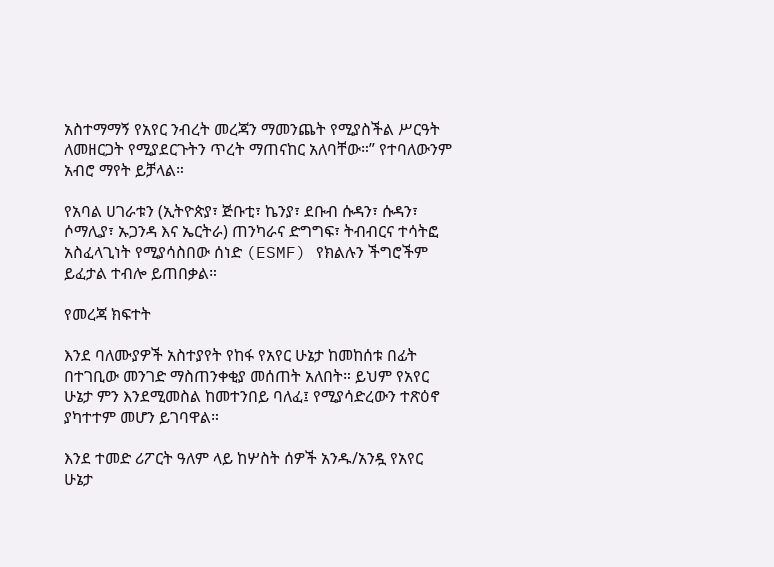አስተማማኝ የአየር ንብረት መረጃን ማመንጨት የሚያስችል ሥርዓት ለመዘርጋት የሚያደርጉትን ጥረት ማጠናከር አለባቸው።” የተባለውንም አብሮ ማየት ይቻላል።

የአባል ሀገራቱን (ኢትዮጵያ፣ ጅቡቲ፣ ኬንያ፣ ደቡብ ሱዳን፣ ሱዳን፣ ሶማሊያ፣ ኡጋንዳ እና ኤርትራ) ጠንካራና ድግግፍ፣ ትብብርና ተሳትፎ አስፈላጊነት የሚያሳስበው ሰነድ (ESMF) የክልሉን ችግሮችም ይፈታል ተብሎ ይጠበቃል።

የመረጃ ክፍተት

እንደ ባለሙያዎች አስተያየት የከፋ የአየር ሁኔታ ከመከሰቱ በፊት በተገቢው መንገድ ማስጠንቀቂያ መሰጠት አለበት። ይህም የአየር ሁኔታ ምን እንደሚመስል ከመተንበይ ባለፈ፤ የሚያሳድረውን ተጽዕኖ ያካተተም መሆን ይገባዋል።

እንደ ተመድ ሪፖርት ዓለም ላይ ከሦስት ሰዎች አንዱ/አንዷ የአየር ሁኔታ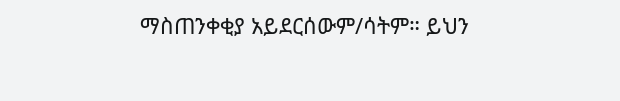ማስጠንቀቂያ አይደርሰውም/ሳትም። ይህን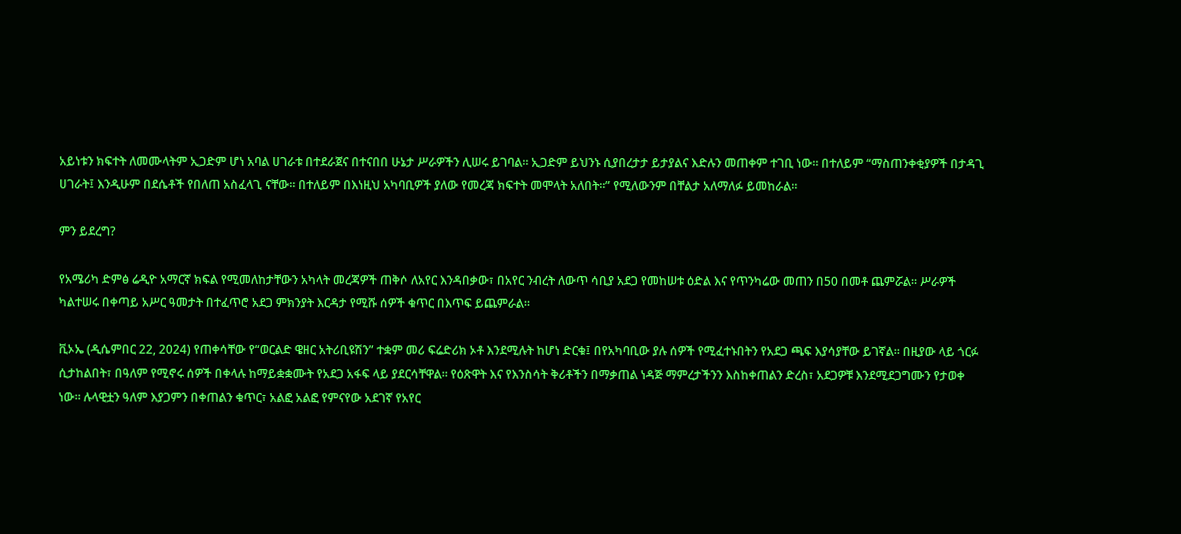አይነቱን ክፍተት ለመሙላትም ኢጋድም ሆነ አባል ሀገራቱ በተደራጀና በተናበበ ሁኔታ ሥራዎችን ሊሠሩ ይገባል። ኢጋድም ይህንኑ ሲያበረታታ ይታያልና እድሉን መጠቀም ተገቢ ነው። በተለይም “ማስጠንቀቂያዎች በታዳጊ ሀገራት፤ እንዲሁም በደሴቶች የበለጠ አስፈላጊ ናቸው። በተለይም በእነዚህ አካባቢዎች ያለው የመረጃ ክፍተት መሞላት አለበት።” የሚለውንም በቸልታ አለማለፉ ይመከራል።

ምን ይደረግ?

የአሜሪካ ድምፅ ሬዲዮ አማርኛ ክፍል የሚመለከታቸውን አካላት መረጃዎች ጠቅሶ ለአየር እንዳበቃው፣ በአየር ንብረት ለውጥ ሳቢያ አደጋ የመከሠቱ ዕድል እና የጥንካሬው መጠን በ50 በመቶ ጨምሯል። ሥራዎች ካልተሠሩ በቀጣይ አሥር ዓመታት በተፈጥሮ አደጋ ምክንያት እርዳታ የሚሹ ሰዎች ቁጥር በእጥፍ ይጨምራል።

ቪኦኤ (ዲሴምበር 22, 2024) የጠቀሳቸው የ“ወርልድ ዌዘር አትሪቢዩሽን” ተቋም መሪ ፍሬድሪክ ኦቶ እንደሚሉት ከሆነ ድርቁ፤ በየአካባቢው ያሉ ሰዎች የሚፈተኑበትን የአደጋ ጫፍ እያሳያቸው ይገኛል። በዚያው ላይ ጎርፉ ሲታከልበት፣ በዓለም የሚኖሩ ሰዎች በቀላሉ ከማይቋቋሙት የአደጋ አፋፍ ላይ ያደርሳቸዋል። የዕጽዋት እና የእንስሳት ቅሪቶችን በማቃጠል ነዳጅ ማምረታችንን እስከቀጠልን ድረስ፣ አደጋዎቹ እንደሚደጋግሙን የታወቀ ነው። ሉላዊቷን ዓለም እያጋምን በቀጠልን ቁጥር፣ አልፎ አልፎ የምናየው አደገኛ የአየር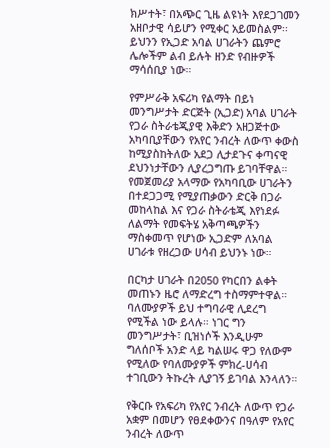ክሥተት፣ በአጭር ጊዜ ልዩነት እየደጋገመን አዘቦታዊ ሳይሆን የሚቀር አይመስልም፡፡ ይህንን የኢጋድ አባል ሀገራትን ጨምሮ ሌሎችም ልብ ይሉት ዘንድ የብዙዎች ማሳሰቢያ ነው።

የምሥራቅ አፍሪካ የልማት በይነ መንግሥታት ድርጅት (ኢጋድ) አባል ሀገራት የጋራ ስትራቴጂያዊ እቅድን አዘጋጅተው አካባቢያቸውን የአየር ንብረት ለውጥ ቀውስ ከሚያስከትለው አደጋ ሊታደጉና ቀጣናዊ ደህንነታቸውን ሊያረጋግጡ ይገባቸዋል። የመጀመሪያ አላማው የአካባቢው ሀገራትን በተደጋጋሚ የሚያጠቃውን ድርቅ በጋራ መከላከል እና የጋራ ስትራቴጂ እየነደፉ ለልማት የመፍትሄ አቅጣጫዎችን ማስቀመጥ የሆነው ኢጋድም ለአባል ሀገራቱ የዘረጋው ሀሳብ ይህንኑ ነው።

በርካታ ሀገራት በ2050 የካርበን ልቀት መጠኑን ዜሮ ለማድረግ ተስማምተዋል። ባለሙያዎች ይህ ተግባራዊ ሊደረግ የሚችል ነው ይላሉ። ነገር ግን መንግሥታት፣ ቢዝነሶች እንዲሁም ግለሰቦች አንድ ላይ ካልሠሩ ዋጋ የለውም የሚለው የባለሙያዎች ምክረ-ሀሳብ ተገቢውን ትኩረት ሊያገኝ ይገባል እንላለን።

የቅርቡ የአፍሪካ የአየር ንብረት ለውጥ የጋራ አቋም በመሆን የፀደቀውንና በዓለም የአየር ንብረት ለውጥ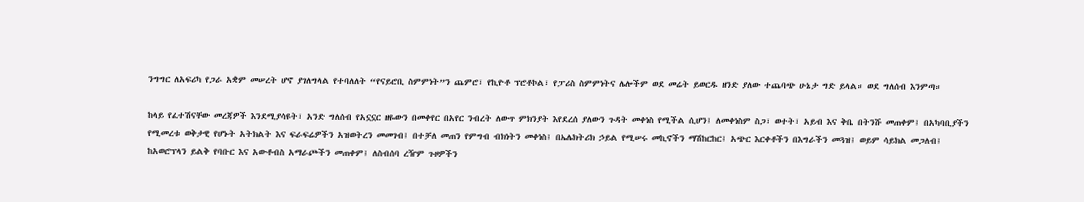ንግግር ለአፍሪካ የጋራ አቋም መሠረት ሆኖ ያገለግላል የተባለለት “የናይሮቢ ስምምነት”ን ጨምሮ፣ የኪዮቶ ፕሮቶኮል፣ የፓሪስ ስምምነትና ሌሎችም ወደ መሬት ይወርዱ ዘንድ ያለው ተጨባጭ ሁኔታ ግድ ይላል። ወደ ግለሰብ እንምጣ።

ከላይ የፈተሽናቸው መረጃዎች እንደሚያሳዩት፣ አንድ ግለሰብ የአኗኗር ዘዬውን በመቀየር በአየር ንብረት ለውጥ ምክንያት እየደረሰ ያለውን ጉዳት መቀነስ የሚችል ሲሆን፤ ለመቀነስም ስጋ፣ ወተት፣ አይብ እና ቅቤ በትንሹ መጠቀም፤ በአካባቢያችን የሚመረቱ ወቅታዊ የሆኑት አትክልት እና ፍራፍሬዎችን አዝወትረን መመገብ፤ በተቻለ መጠን የምግብ ብክነትን መቀነስ፤ በኤሌክትሪክ ኃይል የሚሠሩ መኪኖችን ማሽከርከር፤ አጭር እርቀቶችን በእግራችን መጓዝ፤ ወይም ሳይክል መጋለብ፤ ከአወሮፕላን ይልቅ የባቡር እና አውቶብስ አማራጮችን መጠቀም፤ ለስብሰባ ረዥም ጉዞዎችን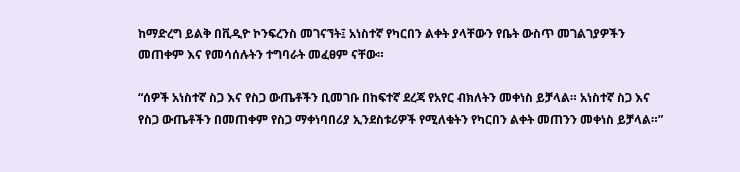ከማድረግ ይልቅ በቪዲዮ ኮንፍረንስ መገናኘት፤ አነስተኛ የካርበን ልቀት ያላቸውን የቤት ውስጥ መገልገያዎችን መጠቀም እና የመሳሰሉትን ተግባራት መፈፀም ናቸው።

“ሰዎች አነስተኛ ስጋ እና የስጋ ውጤቶችን ቢመገቡ በከፍተኛ ደረጃ የአየር ብክለትን መቀነስ ይቻላል። አነስተኛ ስጋ እና የስጋ ውጤቶችን በመጠቀም የስጋ ማቀነባበሪያ ኢንደስቱሪዎች የሚለቁትን የካርበን ልቀት መጠንን መቀነስ ይቻላል።”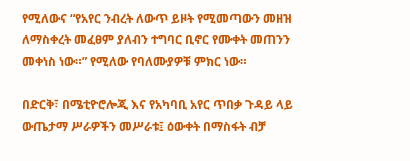የሚለውና “የአየር ንብረት ለውጥ ይዞት የሚመጣውን መዘዝ ለማስቀረት መፈፀም ያለብን ተግባር ቢኖር የሙቀት መጠንን መቀነስ ነው።” የሚለው የባለሙያዎቹ ምክር ነው።

በድርቅ፣ በሜቲዮሮሎጂ እና የአካባቢ አየር ጥበቃ ጉዳይ ላይ ውጤታማ ሥራዎችን መሥራቱ፤ ዕውቀት በማስፋት ብቻ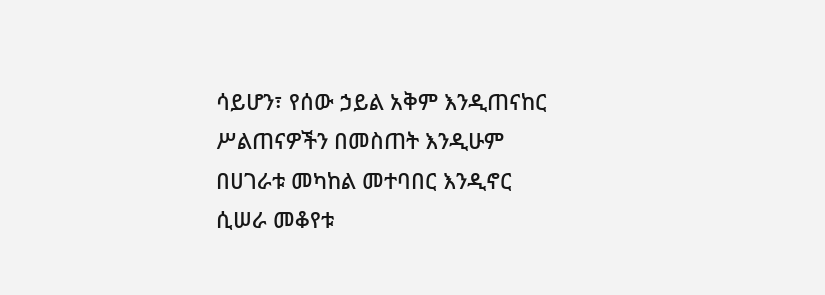ሳይሆን፣ የሰው ኃይል አቅም እንዲጠናከር ሥልጠናዎችን በመስጠት እንዲሁም በሀገራቱ መካከል መተባበር እንዲኖር ሲሠራ መቆየቱ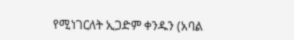የሚነገርለት ኢጋድም ቀንዱን (አባል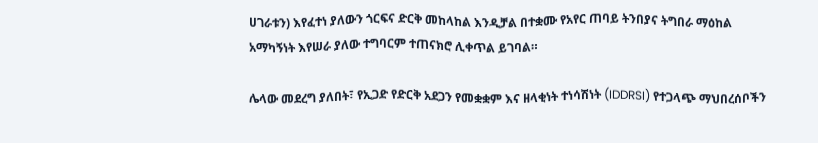ሀገራቱን) እየፈተነ ያለውን ጎርፍና ድርቅ መከላከል እንዲቻል በተቋሙ የአየር ጠባይ ትንበያና ትግበራ ማዕከል አማካኝነት እየሠራ ያለው ተግባርም ተጠናክሮ ሊቀጥል ይገባል።

ሌላው መደረግ ያለበት፣ የኢጋድ የድርቅ አደጋን የመቋቋም እና ዘላቂነት ተነሳሽነት (IDDRSI) የተጋላጭ ማህበረሰቦችን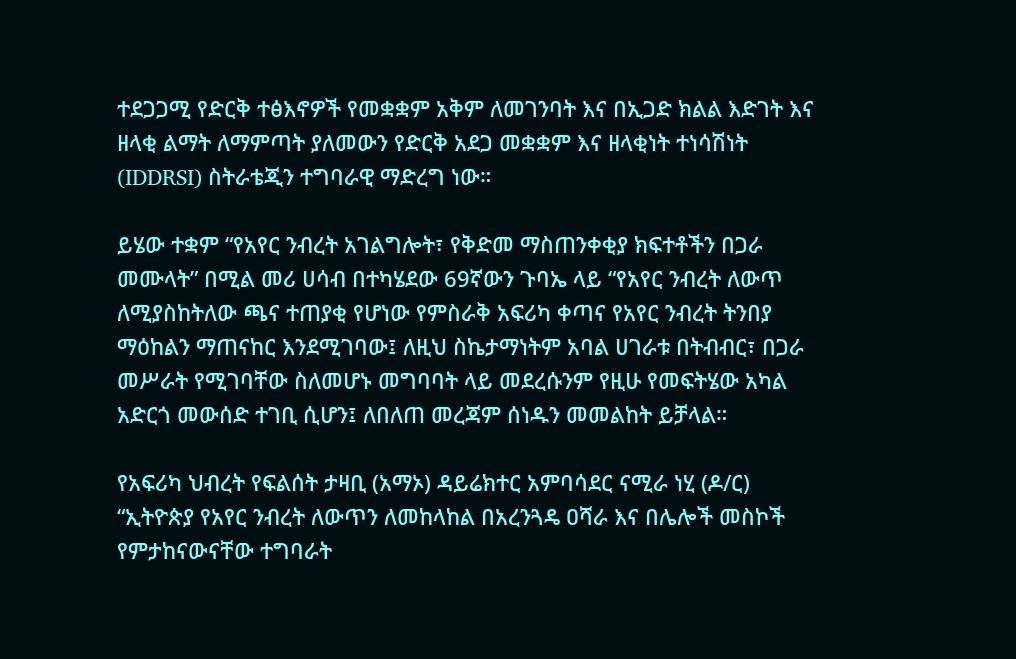ተደጋጋሚ የድርቅ ተፅእኖዎች የመቋቋም አቅም ለመገንባት እና በኢጋድ ክልል እድገት እና ዘላቂ ልማት ለማምጣት ያለመውን የድርቅ አደጋ መቋቋም እና ዘላቂነት ተነሳሽነት (IDDRSI) ስትራቴጂን ተግባራዊ ማድረግ ነው።

ይሄው ተቋም “የአየር ንብረት አገልግሎት፣ የቅድመ ማስጠንቀቂያ ክፍተቶችን በጋራ መሙላት” በሚል መሪ ሀሳብ በተካሄደው 69ኛውን ጉባኤ ላይ “የአየር ንብረት ለውጥ ለሚያስከትለው ጫና ተጠያቂ የሆነው የምስራቅ አፍሪካ ቀጣና የአየር ንብረት ትንበያ ማዕከልን ማጠናከር እንደሚገባው፤ ለዚህ ስኬታማነትም አባል ሀገራቱ በትብብር፣ በጋራ መሥራት የሚገባቸው ስለመሆኑ መግባባት ላይ መደረሱንም የዚሁ የመፍትሄው አካል አድርጎ መውሰድ ተገቢ ሲሆን፤ ለበለጠ መረጃም ሰነዱን መመልከት ይቻላል።

የአፍሪካ ህብረት የፍልሰት ታዛቢ (አማኦ) ዳይሬክተር አምባሳደር ናሚራ ነሂ (ዶ/ር) “ኢትዮጵያ የአየር ንብረት ለውጥን ለመከላከል በአረንጓዴ ዐሻራ እና በሌሎች መስኮች የምታከናውናቸው ተግባራት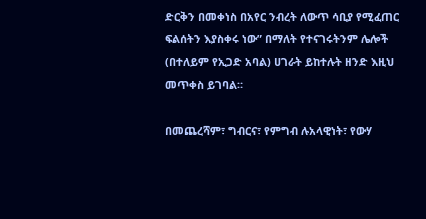ድርቅን በመቀነስ በአየር ንብረት ለውጥ ሳቢያ የሚፈጠር ፍልሰትን እያስቀሩ ነው” በማለት የተናገሩትንም ሌሎች (በተለይም የኢጋድ አባል) ሀገራት ይከተሉት ዘንድ እዚህ መጥቀስ ይገባል።

በመጨረሻም፣ ግብርና፣ የምግብ ሉአላዊነት፣ የውሃ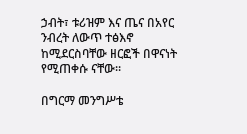ኃብት፣ ቱሪዝም እና ጤና በአየር ንብረት ለውጥ ተፅእኖ ከሚደርስባቸው ዘርፎች በዋናነት የሚጠቀሱ ናቸው።

በግርማ መንግሥቴ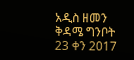አዲስ ዘመን ቅዳሜ ግንቦት 23 ቀን 2017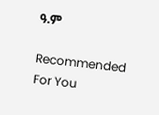ዓ.ም

Recommended For You